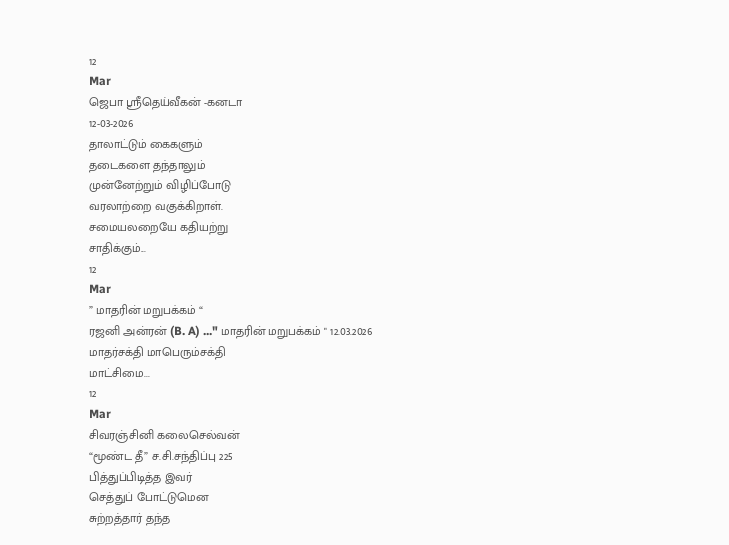12
Mar
ஜெபா ஸ்ரீதெய்வீகன் -கனடா
12-03-2026
தாலாட்டும் கைகளும்
தடைகளை தந்தாலும்
முன்னேற்றும் விழிப்போடு
வரலாற்றை வகுக்கிறாள்.
சமையலறையே கதியற்று
சாதிக்கும்...
12
Mar
” மாதரின் மறுபக்கம் “
ரஜனி அன்ரன் (B. A) ..." மாதரின் மறுபக்கம் " 12.03.2026
மாதர்சக்தி மாபெரும்சக்தி
மாட்சிமை...
12
Mar
சிவரஞ்சினி கலைசெல்வன்
“மூண்ட தீ” ச.சி.சந்திப்பு 225
பித்துப்பிடித்த இவர்
செத்துப் போட்டுமென
சுற்றத்தார் தந்த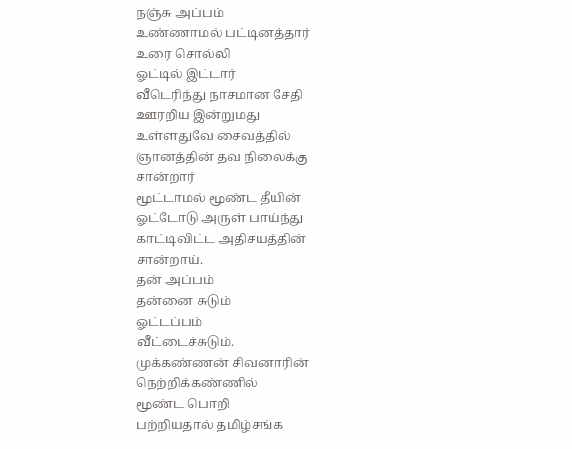நஞ்சு அப்பம்
உண்ணாமல் பட்டினத்தார்
உரை சொல்லி
ஓட்டில் இட்டார்
வீடெரிந்து நாசமான சேதி
ஊரறிய இன்றுமது
உள்ளதுவே சைவத்தில்
ஞானத்தின் தவ நிலைக்கு
சான்றார்
மூட்டாமல் மூண்ட தீயின்
ஓட்டோடு அருள் பாய்ந்து
காட்டிவிட்ட அதிசயத்தின்
சான்றாய்.
தன் அப்பம்
தன்னை சுடும்
ஓட்டப்பம்
வீட்டைச்சுடும்.
முக்கண்ணன் சிவனாரின்
நெற்றிக்கண்ணில்
மூண்ட பொறி
பற்றியதால் தமிழ்சங்க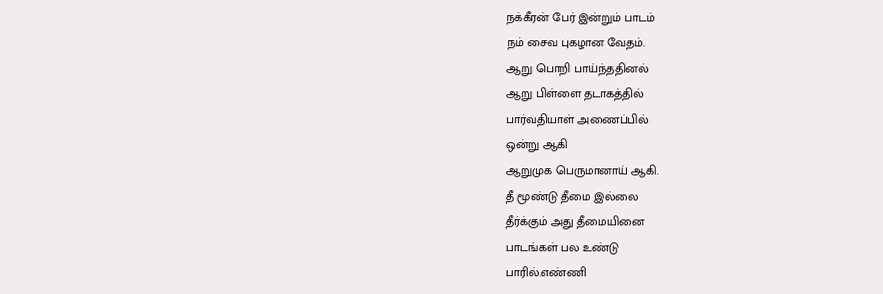நக்கீரன் பேர் இன்றும் பாடம்
நம் சைவ புகழான வேதம்.
ஆறு பொறி பாய்ந்ததினல்
ஆறு பிள்ளை தடாகத்தில்
பார்வதியாள் அணைப்பில்
ஒன்று ஆகி
ஆறுமுக பெருமானாய் ஆகி.
தீ மூண்டு தீமை இல்லை
தீர்க்கும் அது தீமையினை
பாடங்கள் பல உண்டு
பாரில்.எண்ணி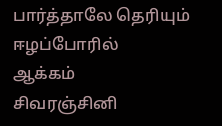பார்த்தாலே தெரியும்
ஈழப்போரில்
ஆக்கம்
சிவரஞ்சினி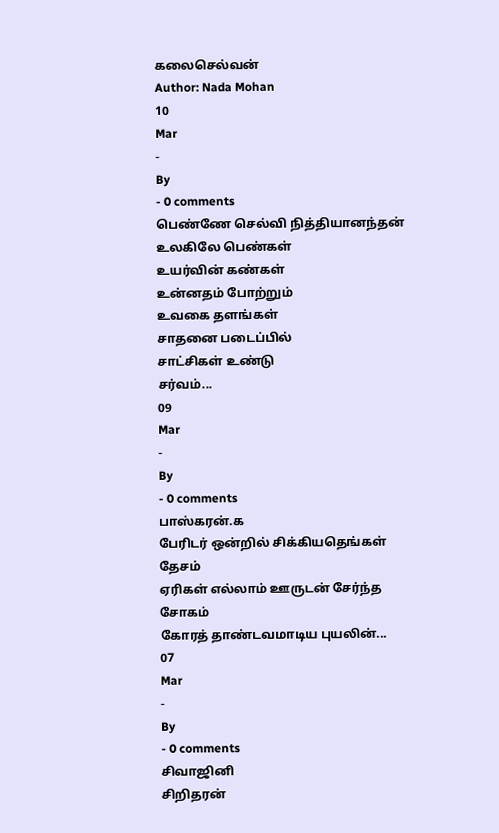கலைசெல்வன்
Author: Nada Mohan
10
Mar
-
By
- 0 comments
பெண்ணே செல்வி நித்தியானந்தன்
உலகிலே பெண்கள்
உயர்வின் கண்கள்
உன்னதம் போற்றும்
உவகை தளங்கள்
சாதனை படைப்பில்
சாட்சிகள் உண்டு
சர்வம்...
09
Mar
-
By
- 0 comments
பாஸ்கரன்.க
பேரிடர் ஒன்றில் சிக்கியதெங்கள் தேசம்
ஏரிகள் எல்லாம் ஊருடன் சேர்ந்த சோகம்
கோரத் தாண்டவமாடிய புயலின்...
07
Mar
-
By
- 0 comments
சிவாஜினி
சிறிதரன்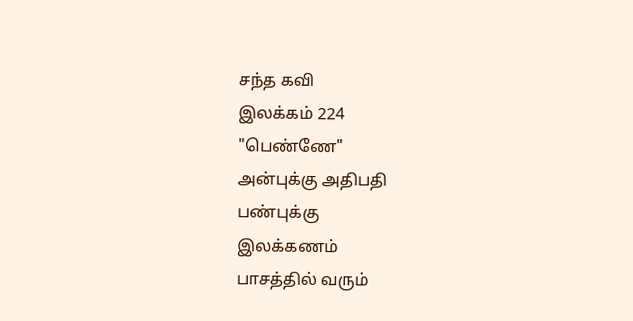சந்த கவி
இலக்கம் 224
"பெண்ணே"
அன்புக்கு அதிபதி
பண்புக்கு
இலக்கணம்
பாசத்தில் வரும்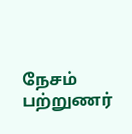நேசம்
பற்றுணர்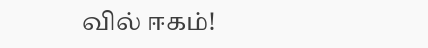வில் ஈகம்!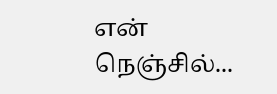என் நெஞ்சில்...